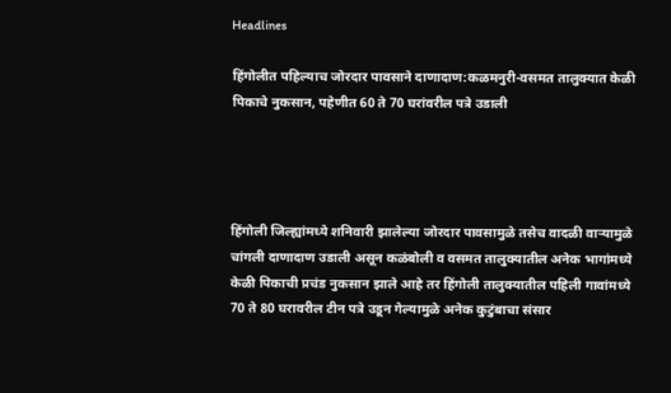Headlines

हिंगोलीत पहिल्याच जोरदार पावसाने दाणादाण:कळमनुरी-वसमत तालुक्यात केळी पिकाचे नुकसान, पहेणीत 60 ते 70 घरांवरील पत्रे उडाली




हिंगोली जिल्ह्यांमध्ये शनिवारी झालेल्या जोरदार पावसामुळे तसेच वादळी वाऱ्यामुळे चांगली दाणादाण उडाली असून कळंबोली व वसमत तालुक्यातील अनेक भागांमध्ये केळी पिकाची प्रचंड नुकसान झाले आहे तर हिंगोली तालुक्यातील पहिली गावांमध्ये 70 ते 80 घरावरील टीन पत्रे उडून गेल्यामुळे अनेक कुटुंबाचा संसार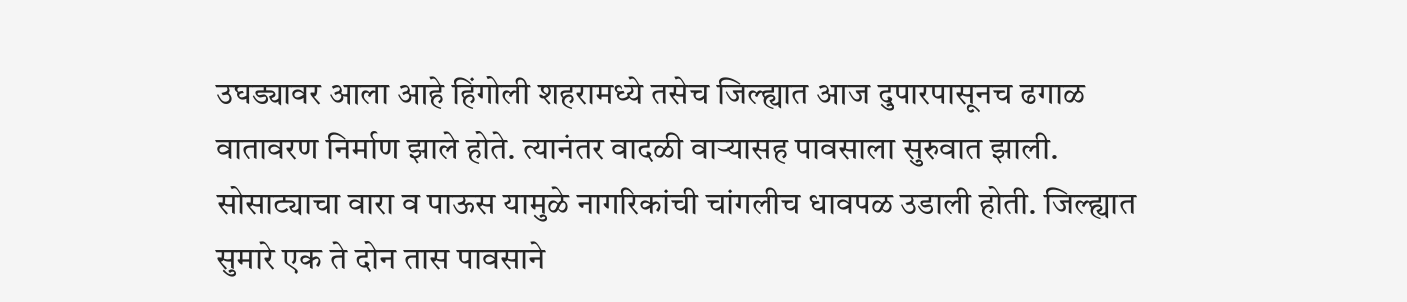उघड्यावर आला आहे हिंगोली शहरामध्ये तसेच जिल्ह्यात आज दुपारपासूनच ढगाळ वातावरण निर्माण झाले होते. त्यानंतर वादळी वाऱ्यासह पावसाला सुरुवात झाली. सोसाट्याचा वारा व पाऊस यामुळे नागरिकांची चांगलीच धावपळ उडाली होती. जिल्ह्यात सुमारे एक ते दोन तास पावसाने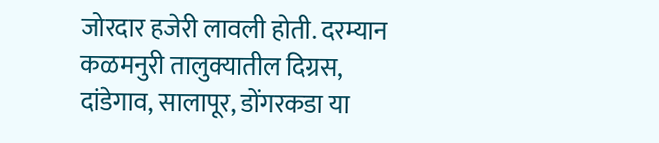जोरदार हजेरी लावली होती. दरम्यान कळमनुरी तालुक्यातील दिग्रस, दांडेगाव, सालापूर, डोंगरकडा या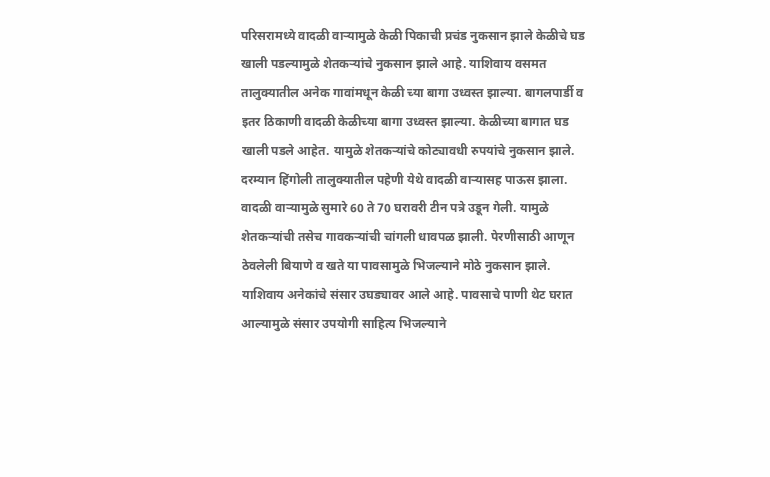परिसरामध्ये वादळी वाऱ्यामुळे केळी पिकाची प्रचंड नुकसान झाले केळीचे घड खाली पडल्यामुळे शेतकऱ्यांचे नुकसान झाले आहे. याशिवाय वसमत तालुक्यातील अनेक गावांमधून केळी च्या बागा उध्वस्त झाल्या. बागलपार्डी व इतर ठिकाणी वादळी केळीच्या बागा उध्वस्त झाल्या. केळीच्या बागात घड खाली पडले आहेत. यामुळे शेतकऱ्यांचे कोट्यावधी रुपयांचे नुकसान झाले. दरम्यान हिंगोली तालुक्यातील पहेणी येथे वादळी वाऱ्यासह पाऊस झाला. वादळी वाऱ्यामुळे सुमारे 60 ते 70 घरावरी टीन पत्रे उडून गेली. यामुळे शेतकऱ्यांची तसेच गावकऱ्यांची चांगली धावपळ झाली. पेरणीसाठी आणून ठेवलेली बियाणे व खते या पावसामुळे भिजल्याने मोठे नुकसान झाले. याशिवाय अनेकांचे संसार उघड्यावर आले आहे. पावसाचे पाणी थेट घरात आल्यामुळे संसार उपयोगी साहित्य भिजल्याने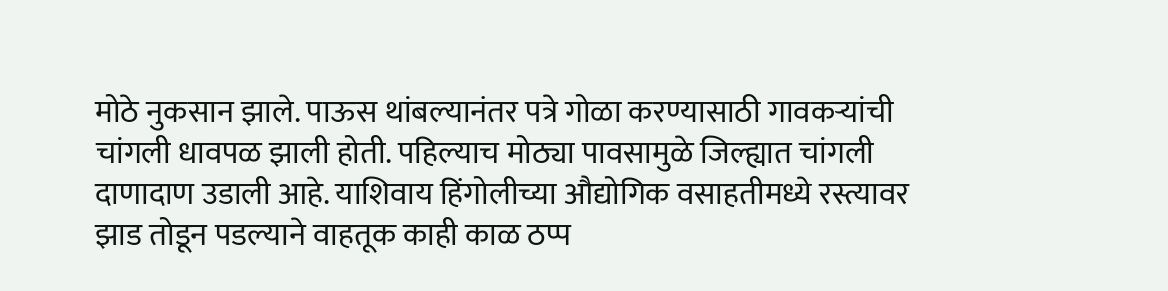मोठे नुकसान झाले. पाऊस थांबल्यानंतर पत्रे गोळा करण्यासाठी गावकऱ्यांची चांगली धावपळ झाली होती. पहिल्याच मोठ्या पावसामुळे जिल्ह्यात चांगली दाणादाण उडाली आहे. याशिवाय हिंगोलीच्या औद्योगिक वसाहतीमध्ये रस्त्यावर झाड तोडून पडल्याने वाहतूक काही काळ ठप्प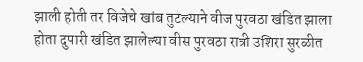झाली होती तर विजेचे खांब तुटल्याने वीज पुरवठा खंडित झाला होता दुपारी खंडित झालेल्या वीस पुरवठा रात्री उशिरा सुरळीत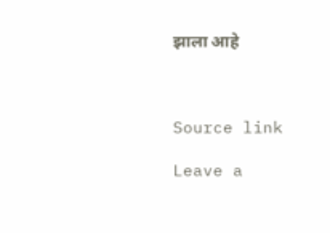झाला आहे



Source link

Leave a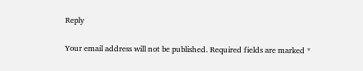Reply

Your email address will not be published. Required fields are marked *